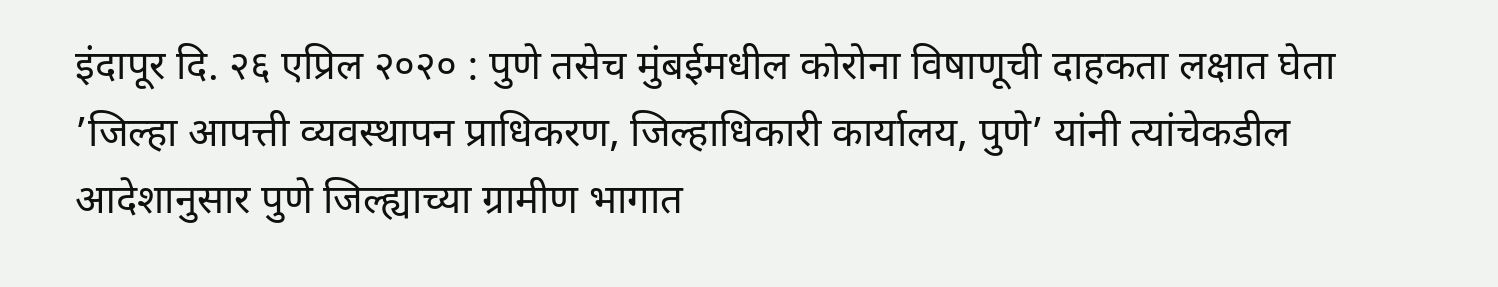इंदापूर दि. २६ एप्रिल २०२० : पुणे तसेच मुंबईमधील कोरोना विषाणूची दाहकता लक्षात घेता ’जिल्हा आपत्ती व्यवस्थापन प्राधिकरण, जिल्हाधिकारी कार्यालय, पुणे’ यांनी त्यांचेकडील आदेशानुसार पुणे जिल्ह्याच्या ग्रामीण भागात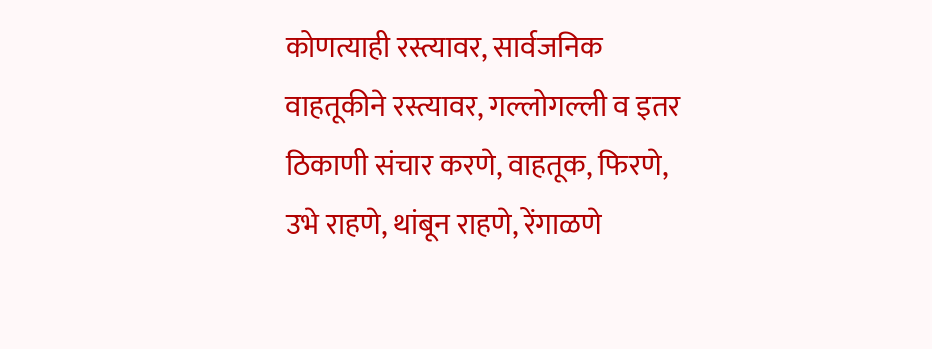कोणत्याही रस्त्यावर, सार्वजनिक वाहतूकीने रस्त्यावर, गल्लोगल्ली व इतर ठिकाणी संचार करणे, वाहतूक, फिरणे, उभे राहणे, थांबून राहणे, रेंगाळणे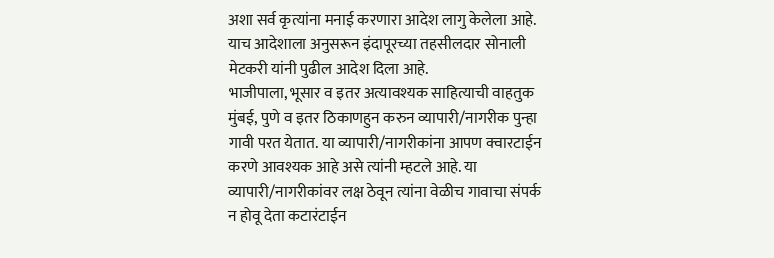अशा सर्व कृत्यांना मनाई करणारा आदेश लागु केलेला आहे.
याच आदेशाला अनुसरून इंदापूरच्या तहसीलदार सोनाली मेटकरी यांनी पुढील आदेश दिला आहे.
भाजीपाला, भूसार व इतर अत्यावश्यक साहित्याची वाहतुक मुंबई, पुणे व इतर ठिकाणहुन करुन व्यापारी/नागरीक पुन्हा गावी परत येतात. या व्यापारी/नागरीकांना आपण क्वारटाईन करणे आवश्यक आहे असे त्यांनी म्हटले आहे. या व्यापारी/नागरीकांवर लक्ष ठेवून त्यांना वेळीच गावाचा संपर्क न होवू देता कटारंटाईन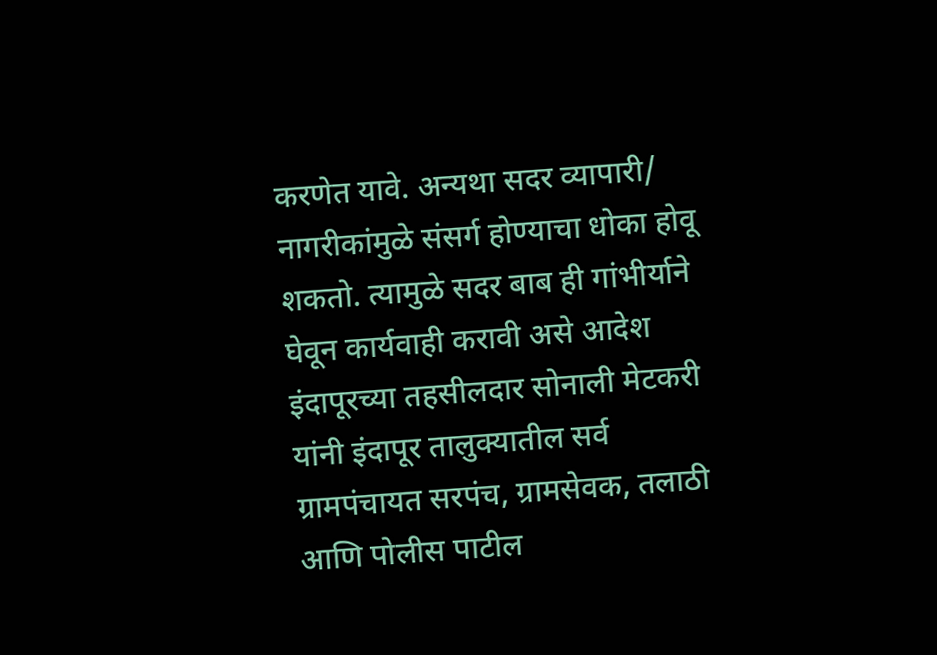करणेत यावे. अन्यथा सदर व्यापारी/ नागरीकांमुळे संसर्ग होण्याचा धोका होवू शकतो. त्यामुळे सदर बाब ही गांभीर्याने घेवून कार्यवाही करावी असे आदेश इंदापूरच्या तहसीलदार सोनाली मेटकरी यांनी इंदापूर तालुक्यातील सर्व ग्रामपंचायत सरपंच, ग्रामसेवक, तलाठी आणि पोलीस पाटील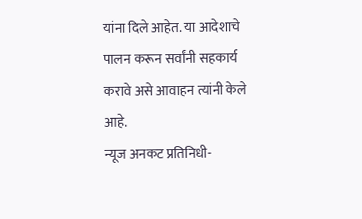यांना दिले आहेत. या आदेशाचे पालन करून सर्वांनी सहकार्य करावे असे आवाहन त्यांनी केले आहे.
न्यूज अनकट प्रतिनिधी-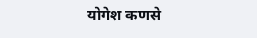योगेश कणसे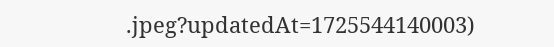.jpeg?updatedAt=1725544140003)